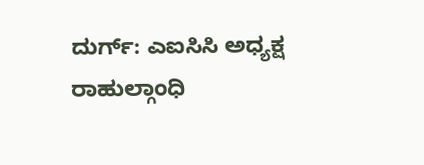ದುರ್ಗ್: ಎಐಸಿಸಿ ಅಧ್ಯಕ್ಷ ರಾಹುಲ್ಗಾಂಧಿ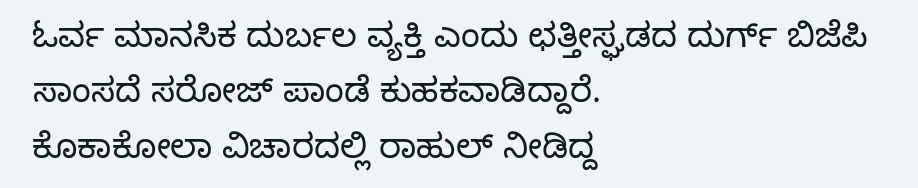ಓರ್ವ ಮಾನಸಿಕ ದುರ್ಬಲ ವ್ಯಕ್ತಿ ಎಂದು ಛತ್ತೀಸ್ಘಡದ ದುರ್ಗ್ ಬಿಜೆಪಿ ಸಾಂಸದೆ ಸರೋಜ್ ಪಾಂಡೆ ಕುಹಕವಾಡಿದ್ದಾರೆ.
ಕೊಕಾಕೋಲಾ ವಿಚಾರದಲ್ಲಿ ರಾಹುಲ್ ನೀಡಿದ್ದ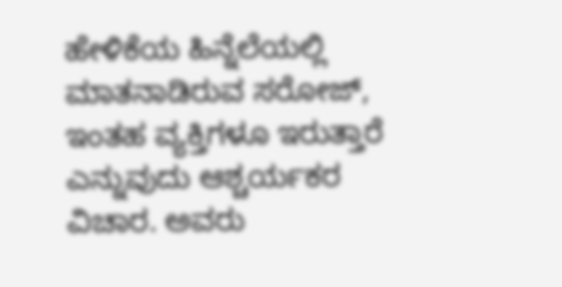ಹೇಳಿಕೆಯ ಹಿನ್ನೆಲೆಯಲ್ಲಿ ಮಾತನಾಡಿರುವ ಸರೋಜ್, ಇಂತಹ ವ್ಯಕ್ತಿಗಳೂ ಇರುತ್ತಾರೆ ಎನ್ನುವುದು ಆಶ್ಚರ್ಯಕರ ವಿಚಾರ. ಅವರು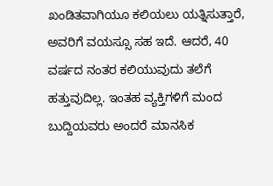ಖಂಡಿತವಾಗಿಯೂ ಕಲಿಯಲು ಯತ್ನಿಸುತ್ತಾರೆ, ಅವರಿಗೆ ವಯಸ್ಸೂ ಸಹ ಇದೆ. ಆದರೆ, 40 ವರ್ಷದ ನಂತರ ಕಲಿಯುವುದು ತಲೆಗೆ ಹತ್ತುವುದಿಲ್ಲ. ಇಂತಹ ವ್ಯಕ್ತಿಗಳಿಗೆ ಮಂದ ಬುದ್ದಿಯವರು ಅಂದರೆ ಮಾನಸಿಕ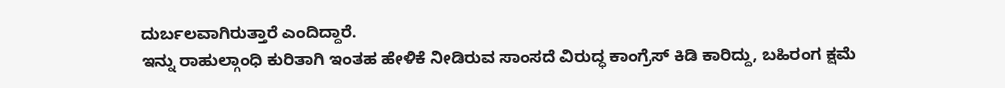ದುರ್ಬಲವಾಗಿರುತ್ತಾರೆ ಎಂದಿದ್ದಾರೆ.
ಇನ್ನು ರಾಹುಲ್ಗಾಂಧಿ ಕುರಿತಾಗಿ ಇಂತಹ ಹೇಳಿಕೆ ನೀಡಿರುವ ಸಾಂಸದೆ ವಿರುದ್ಧ ಕಾಂಗ್ರೆಸ್ ಕಿಡಿ ಕಾರಿದ್ದು, ಬಹಿರಂಗ ಕ್ಷಮೆ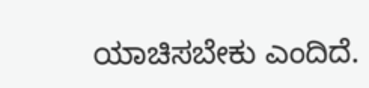ಯಾಚಿಸಬೇಕು ಎಂದಿದೆ.